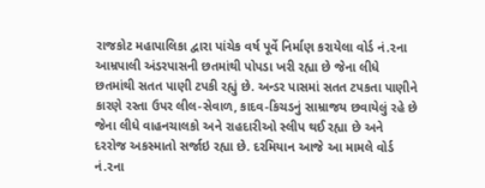રાજકોટ મહાપાલિકા દ્વારા પાંચેક વર્ષ પૂર્વે નિર્માણ કરાયેલા વોર્ડ નં.૨ના આમ્રપાલી અંડરપાસની છતમાંથી પોપડા ખરી રહ્યા છે જેના લીધે છતમાંથી સતત પાણી ટપકી રહ્યું છે. અન્ડર પાસમાં સતત ટપકતા પાણીને કારણે રસ્તા ઉપર લીલ-સેવાળ, કાદવ-કિચડનું સામ્રાજય છવાયેલું રહે છે જેના લીધે વાહનચાલકો અને રાહદારીઓ સ્લીપ થઈ રહ્યા છે અને દરરોજ અકસ્માતો સર્જાઇ રહ્યા છે. દરમિયાન આજે આ મામલે વોર્ડ નં.૨ના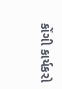કોંગી કાર્યકરો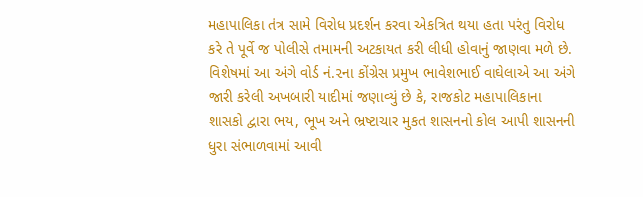મહાપાલિકા તંત્ર સામે વિરોધ પ્રદર્શન કરવા એકત્રિત થયા હતા પરંતુ વિરોધ કરે તે પૂર્વે જ પોલીસે તમામની અટકાયત કરી લીધી હોવાનું જાણવા મળે છે.
વિશેષમાં આ અંગે વોર્ડ નં.૨ના કોંગ્રેસ પ્રમુખ ભાવેશભાઈ વાઘેલાએ આ અંગે જારી કરેલી અખબારી યાદીમાં જણાવ્યું છે કે, રાજકોટ મહાપાલિકાના શાસકો દ્વારા ભય, ભૂખ અને ભ્રષ્ટાચાર મુકત શાસનનો કોલ આપી શાસનની ધુરા સંભાળવામાં આવી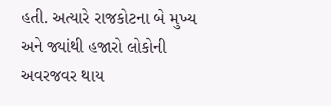હતી. અત્યારે રાજકોટના બે મુખ્ય અને જ્યાંથી હજારો લોકોની અવરજવર થાય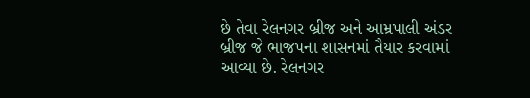છે તેવા રેલનગર બ્રીજ અને આમ્રપાલી અંડર બ્રીજ જે ભાજપના શાસનમાં તૈયાર કરવામાં આવ્યા છે. રેલનગર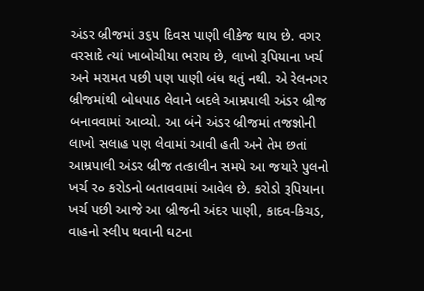અંડર બ્રીજમાં ૩૬૫ દિવસ પાણી લીકેજ થાય છે. વગર વરસાદે ત્યાં ખાબોચીયા ભરાય છે, લાખો રૂપિયાના ખર્ચ અને મરામત પછી પણ પાણી બંધ થતું નથી. એ રેલનગર બ્રીજમાંથી બોધપાઠ લેવાને બદલે આમ્રપાલી અંડર બ્રીજ બનાવવામાં આવ્યો. આ બંને અંડર બ્રીજમાં તજજ્ઞોની લાખો સલાહ પણ લેવામાં આવી હતી અને તેમ છતાં આમ્રપાલી અંડર બ્રીજ તત્કાલીન સમયે આ જયારે પુલનો ખર્ચ ર૦ કરોડનો બતાવવામાં આવેલ છે. કરોડો રૂપિયાના ખર્ચ પછી આજે આ બ્રીજની અંદર પાણી, કાદવ-કિચડ, વાહનો સ્લીપ થવાની ઘટના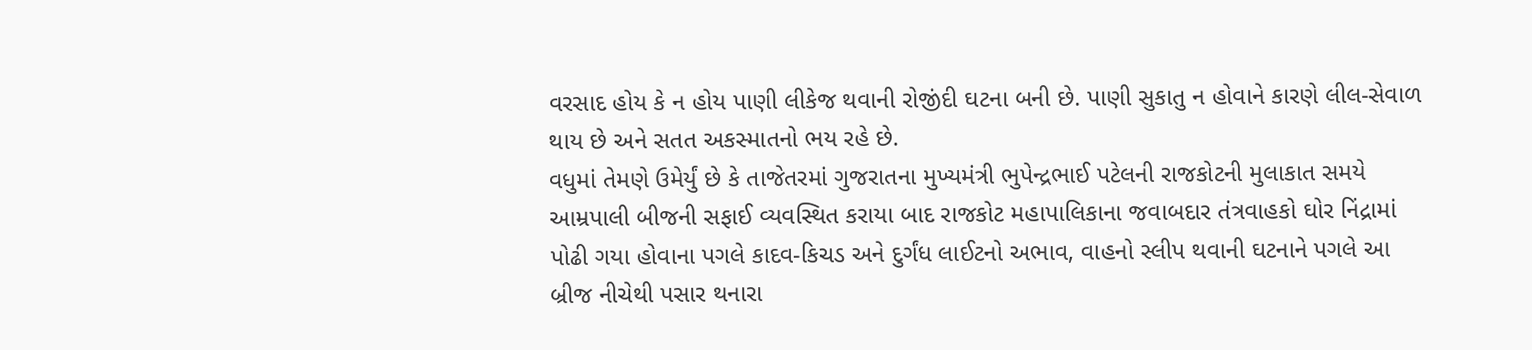વરસાદ હોય કે ન હોય પાણી લીકેજ થવાની રોજીંદી ઘટના બની છે. પાણી સુકાતુ ન હોવાને કારણે લીલ-સેવાળ થાય છે અને સતત અકસ્માતનો ભય રહે છે.
વધુમાં તેમણે ઉમેર્યું છે કે તાજેતરમાં ગુજરાતના મુખ્યમંત્રી ભુપેન્દ્રભાઈ પટેલની રાજકોટની મુલાકાત સમયે આમ્રપાલી બીજની સફાઈ વ્યવસ્થિત કરાયા બાદ રાજકોટ મહાપાલિકાના જવાબદાર તંત્રવાહકો ઘોર નિંદ્રામાં પોઢી ગયા હોવાના પગલે કાદવ-કિચડ અને દુર્ગંધ લાઈટનો અભાવ, વાહનો સ્લીપ થવાની ઘટનાને પગલે આ બ્રીજ નીચેથી પસાર થનારા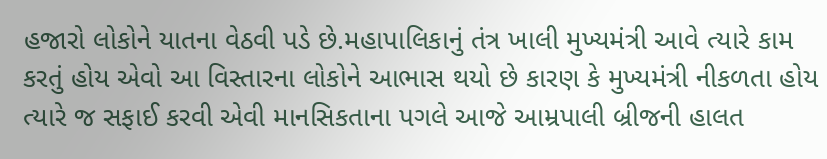હજારો લોકોને યાતના વેઠવી પડે છે.મહાપાલિકાનું તંત્ર ખાલી મુખ્યમંત્રી આવે ત્યારે કામ કરતું હોય એવો આ વિસ્તારના લોકોને આભાસ થયો છે કારણ કે મુખ્યમંત્રી નીકળતા હોય ત્યારે જ સફાઈ કરવી એવી માનસિકતાના પગલે આજે આમ્રપાલી બ્રીજની હાલત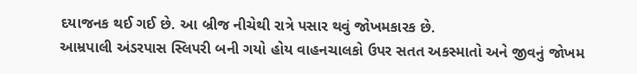દયાજનક થઈ ગઈ છે. આ બ્રીજ નીચેથી રાત્રે પસાર થવું જોખમકારક છે.
આમ્રપાલી અંડરપાસ સ્લિપરી બની ગયો હોય વાહનચાલકો ઉપર સતત અકસ્માતો અને જીવનું જોખમ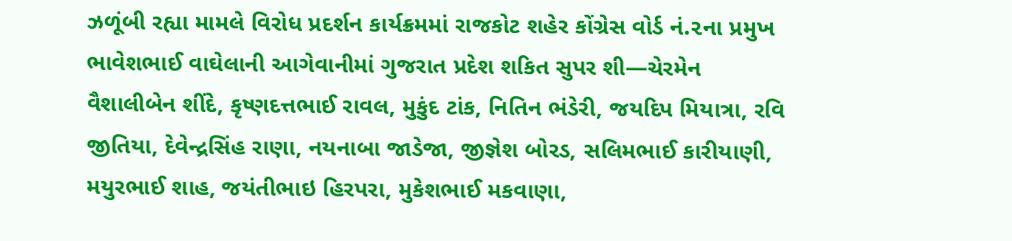ઝળૂંબી રહ્યા મામલે વિરોધ પ્રદર્શન કાર્યક્રમમાં રાજકોટ શહેર કોંગ્રેસ વોર્ડ નં.૨ના પ્રમુખ ભાવેશભાઈ વાઘેલાની આગેવાનીમાં ગુજરાત પ્રદેશ શકિત સુપર શી—ચેરમેન વૈશાલીબેન શીંદે, કૃષ્ણદત્તભાઈ રાવલ, મુકુંદ ટાંક, નિતિન ભંડેરી, જયદિપ મિયાત્રા, રવિ જીતિયા, દેવેન્દ્રસિંહ રાણા, નયનાબા જાડેજા, જીજ્ઞેશ બોરડ, સલિમભાઈ કારીયાણી, મયુરભાઈ શાહ, જયંતીભાઇ હિરપરા, મુકેશભાઈ મકવાણા,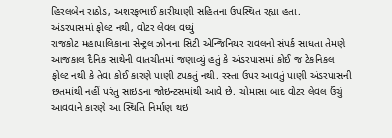હિરલબેન રાઠોડ, અશરફભાઈ કારીયાણી સહિતના ઉપસ્થિત રહ્યા હતા.
અંડરપાસમાં ફોલ્ટ નથી, વોટર લેવલ વધ્યું
રાજકોટ મહાપાલિકાના સેન્ટ્રલ ઝોનના સિટી એન્જિનિયર રાવલનો સંપર્ક સાધતા તેમણે આજકાલ દૈનિક સાથેની વાતચીતમાં જણાવ્યું હતું કે અંડરપાસમાં કોઈ જ ટેકનિકલ ફોલ્ટ નથી કે તેવા કોઈ કારણે પાણી ટપકતું નથી. રસ્તા ઉપર આવતું પાણી અંડરપાસની છતમાંથી નહીં પરંતુ સાઇડના જોઇન્ટસમાંથી આવે છે. ચોમાસા બાદ વોટર લેવલ ઉંચું આવવાને કારણે આ સ્થિતિ નિર્માણ થઇ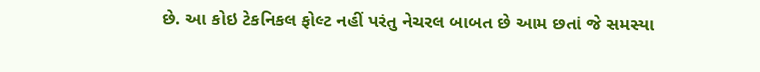છે. આ કોઇ ટેકનિકલ ફોલ્ટ નહીં પરંતુ નેચરલ બાબત છે આમ છતાં જે સમસ્યા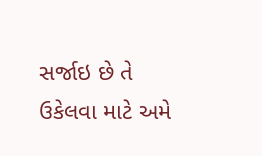સર્જાઇ છે તે ઉકેલવા માટે અમે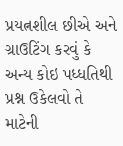પ્રયત્નશીલ છીએ અને ગ્રાઉટિંગ કરવું કે અન્ય કોઇ પધ્ધતિથી પ્રશ્ન ઉકેલવો તે માટેની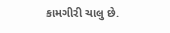કામગીરી ચાલુ છે.